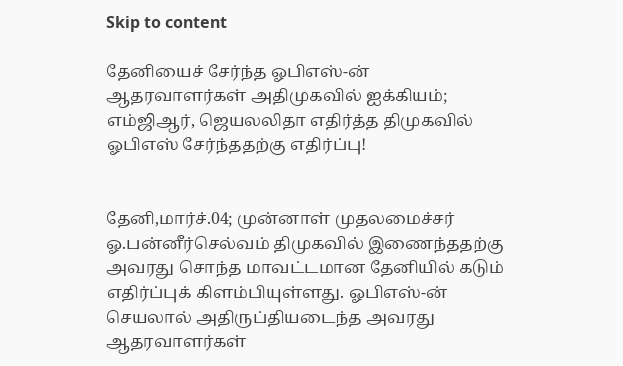Skip to content

தேனியைச் சேர்ந்த ஓபிஎஸ்-ன் ஆதரவாளர்கள் அதிமுகவில் ஐக்கியம்; எம்ஜிஆர், ஜெயலலிதா எதிர்த்த திமுகவில் ஓபிஎஸ் சேர்ந்ததற்கு எதிர்ப்பு!


தேனி,மார்ச்.04; முன்னாள் முதலமைச்சர் ஓ.பன்னீர்செல்வம் திமுகவில் இணைந்ததற்கு அவரது சொந்த மாவட்டமான தேனியில் கடும் எதிர்ப்புக் கிளம்பியுள்ளது. ஓபிஎஸ்-ன் செயலால் அதிருப்தியடைந்த அவரது ஆதரவாளர்கள்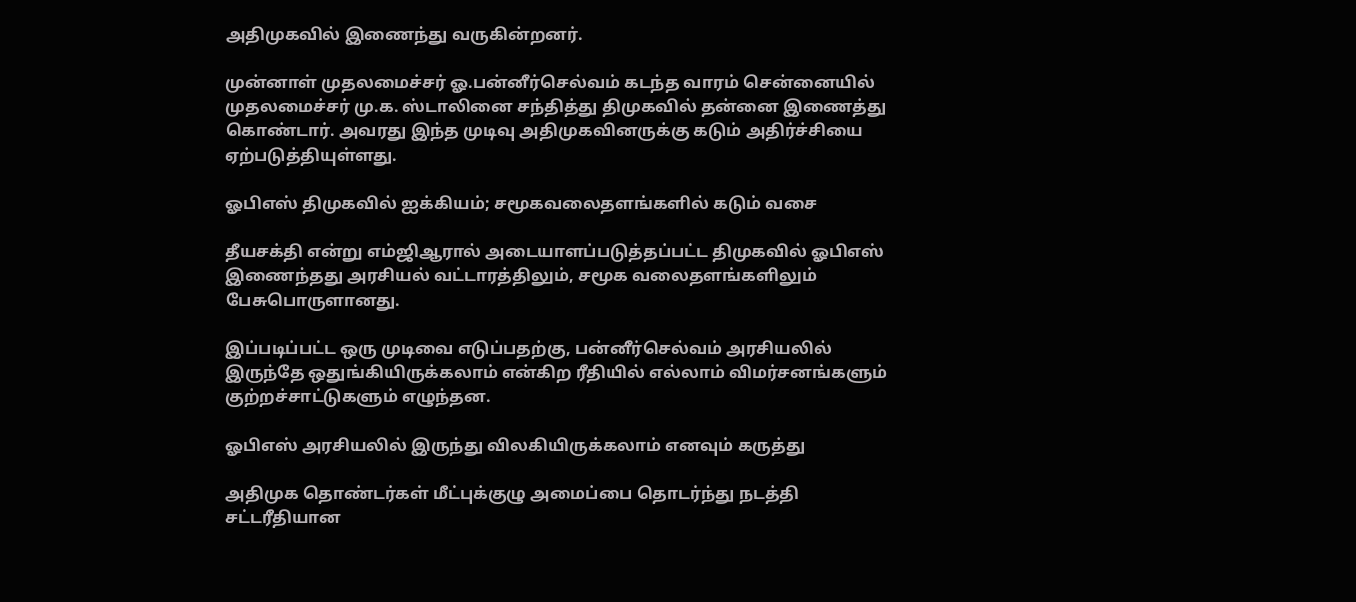அதிமுகவில் இணைந்து வருகின்றனர்.

முன்னாள் முதலமைச்சர் ஓ.பன்னீர்செல்வம் கடந்த வாரம் சென்னையில் முதலமைச்சர் மு.க. ஸ்டாலினை சந்தித்து திமுகவில் தன்னை இணைத்து கொண்டார். அவரது இந்த முடிவு அதிமுகவினருக்கு கடும் அதிர்ச்சியை ஏற்படுத்தியுள்ளது.

ஓபிஎஸ் திமுகவில் ஐக்கியம்; சமூகவலைதளங்களில் கடும் வசை

தீயசக்தி என்று எம்ஜிஆரால் அடையாளப்படுத்தப்பட்ட திமுகவில் ஓபிஎஸ் இணைந்தது அரசியல் வட்டாரத்திலும், சமூக வலைதளங்களிலும் பேசுபொருளானது.

இப்படிப்பட்ட ஒரு முடிவை எடுப்பதற்கு, பன்னீர்செல்வம் அரசியலில் இருந்தே ஒதுங்கியிருக்கலாம் என்கிற ரீதியில் எல்லாம் விமர்சனங்களும் குற்றச்சாட்டுகளும் எழுந்தன.

ஓபிஎஸ் அரசியலில் இருந்து விலகியிருக்கலாம் எனவும் கருத்து

அதிமுக தொண்டர்கள் மீட்புக்குழு அமைப்பை தொடர்ந்து நடத்தி சட்டரீதியான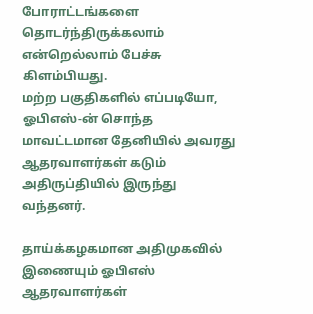போராட்டங்களை தொடர்ந்திருக்கலாம் என்றெல்லாம் பேச்சு கிளம்பியது.
மற்ற பகுதிகளில் எப்படியோ, ஓபிஎஸ்-ன் சொந்த மாவட்டமான தேனியில் அவரது ஆதரவாளர்கள் கடும் அதிருப்தியில் இருந்து வந்தனர்.

தாய்க்கழகமான அதிமுகவில் இணையும் ஓபிஎஸ் ஆதரவாளர்கள்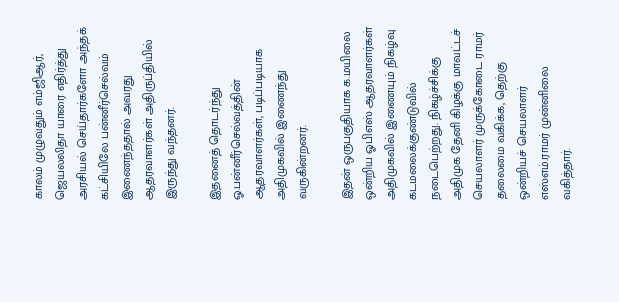காலம் முழுவதும் எம்ஜிஆர், ஜெயலலிதா யாரை எதிர்த்து அரசியல் செய்தார்களோ அந்தக் கட்சியிலே பன்னீர்செல்வம் இணைந்ததால் அவரது ஆதரவாளர்கள் அதிருப்தியில் இருந்து வந்தனர்.

இதனைத் தொடர்ந்து ஓ.பன்னீர்செல்வத்தின் ஆதரவாளர்கள், படிப்படியாக அதிமுகவில் இணைந்து வருகின்றனர்.

இதன் ஒருபகுதியாக க.மயிலை ஒன்றிய ஓபிஎஸ் ஆதரவாளர்கள் அதிமுகவில் இணையும் நிகழ்வு கடமலைக்குண்டுவில் நடைபெற்றது. நிகழ்ச்சிக்கு அதிமுக தேனி கிழக்கு மாவட்டச் செயலாளர் முருக்கோடை ராமர் தலைமை வகிக்க, தெற்கு ஒன்றியச் செயலாளர் எஸ்எம்.ராமர் முன்னிலை வகித்தார்.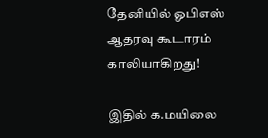தேனியில் ஓபிஎஸ் ஆதரவு கூடாரம் காலியாகிறது!

இதில் க.மயிலை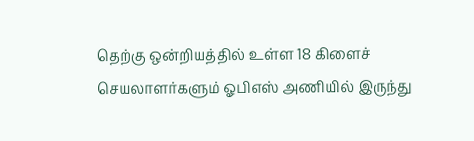தெற்கு ஒன்றியத்தில் உள்ள 18 கிளைச் செயலாளர்களும் ஓபிஎஸ் அணியில் இருந்து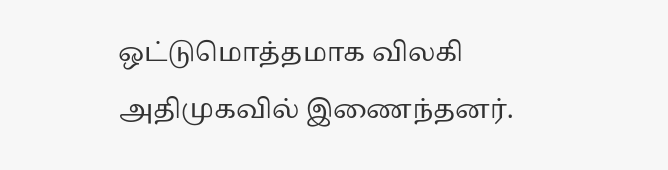ஒட்டுமொத்தமாக விலகி அதிமுகவில் இணைந்தனர்.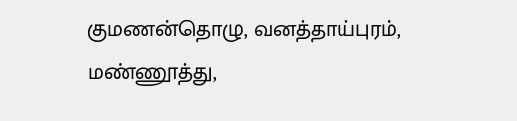குமணன்தொழு, வனத்தாய்புரம், மண்ணூத்து,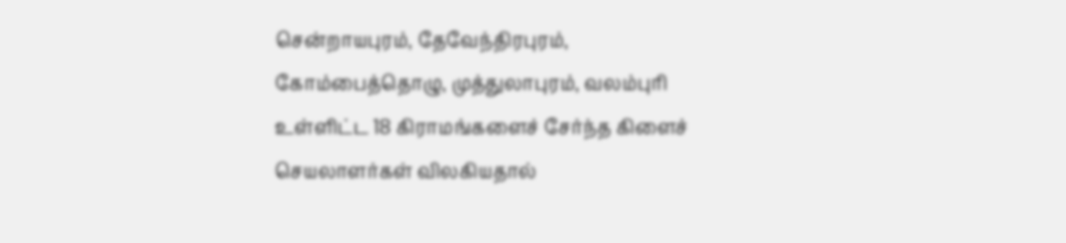சென்றாயபுரம், தேவேந்திரபுரம், கோம்பைத்தொழு, முத்துலாபுரம், வலம்புரி உள்ளிட்ட 18 கிராமங்களைச் சேர்ந்த கிளைச் செயலாளர்கள் விலகியதால்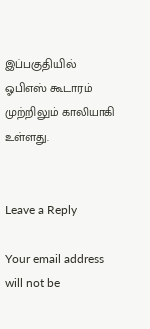இப்பகுதியில் ஓபிஎஸ் கூடாரம் முற்றிலும் காலியாகி உள்ளது.


Leave a Reply

Your email address will not be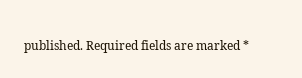published. Required fields are marked *